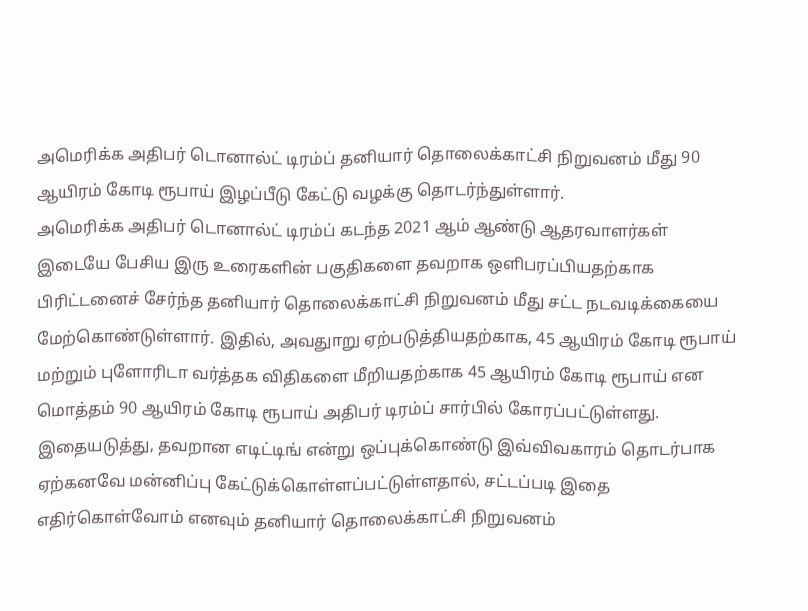அமெரிக்க அதிபர் டொனால்ட் டிரம்ப் தனியார் தொலைக்காட்சி நிறுவனம் மீது 90 ஆயிரம் கோடி ரூபாய் இழப்பீடு கேட்டு வழக்கு தொடர்ந்துள்ளார்.
அமெரிக்க அதிபர் டொனால்ட் டிரம்ப் கடந்த 2021 ஆம் ஆண்டு ஆதரவாளர்கள் இடையே பேசிய இரு உரைகளின் பகுதிகளை தவறாக ஒளிபரப்பியதற்காக பிரிட்டனைச் சேர்ந்த தனியார் தொலைக்காட்சி நிறுவனம் மீது சட்ட நடவடிக்கையை மேற்கொண்டுள்ளார். இதில், அவதுாறு ஏற்படுத்தியதற்காக, 45 ஆயிரம் கோடி ரூபாய் மற்றும் புளோரிடா வர்த்தக விதிகளை மீறியதற்காக 45 ஆயிரம் கோடி ரூபாய் என மொத்தம் 90 ஆயிரம் கோடி ரூபாய் அதிபர் டிரம்ப் சார்பில் கோரப்பட்டுள்ளது. இதையடுத்து, தவறான எடிட்டிங் என்று ஒப்புக்கொண்டு இவ்விவகாரம் தொடர்பாக ஏற்கனவே மன்னிப்பு கேட்டுக்கொள்ளப்பட்டுள்ளதால், சட்டப்படி இதை எதிர்கொள்வோம் எனவும் தனியார் தொலைக்காட்சி நிறுவனம்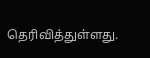தெரிவித்துள்ளது.